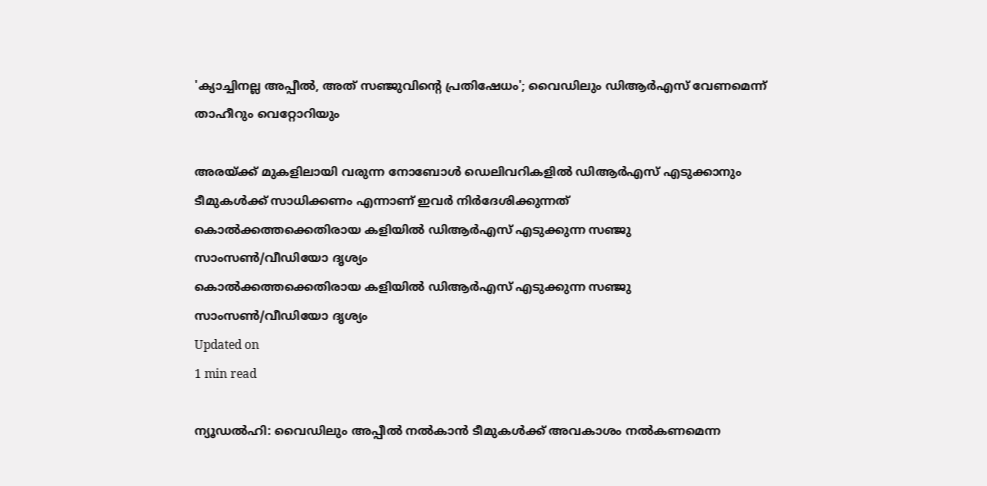'ക്യാച്ചിനല്ല അപ്പീല്‍, അത് സഞ്ജുവിന്റെ പ്രതിഷേധം'; വൈഡിലും ഡിആര്‍എസ്‌ വേണമെന്ന് താഹീറും വെറ്റോറിയും

അരയ്ക്ക് മുകളിലായി വരുന്ന നോബോള്‍ ഡെലിവറികളില്‍ ഡിആര്‍എസ് എടുക്കാനും ടീമുകള്‍ക്ക് സാധിക്കണം എന്നാണ് ഇവര്‍ നിര്‍ദേശിക്കുന്നത്
കൊല്‍ക്കത്തക്കെതിരായ കളിയില്‍ ഡിആര്‍എസ് എടുക്കുന്ന സഞ്ജു സാംസണ്‍/വീഡിയോ ദൃശ്യം
കൊല്‍ക്കത്തക്കെതിരായ കളിയില്‍ ഡിആര്‍എസ് എടുക്കുന്ന സഞ്ജു സാംസണ്‍/വീഡിയോ ദൃശ്യം
Updated on
1 min read

ന്യൂഡല്‍ഹി: വൈഡിലും അപ്പീല്‍ നല്‍കാന്‍ ടീമുകള്‍ക്ക് അവകാശം നല്‍കണമെന്ന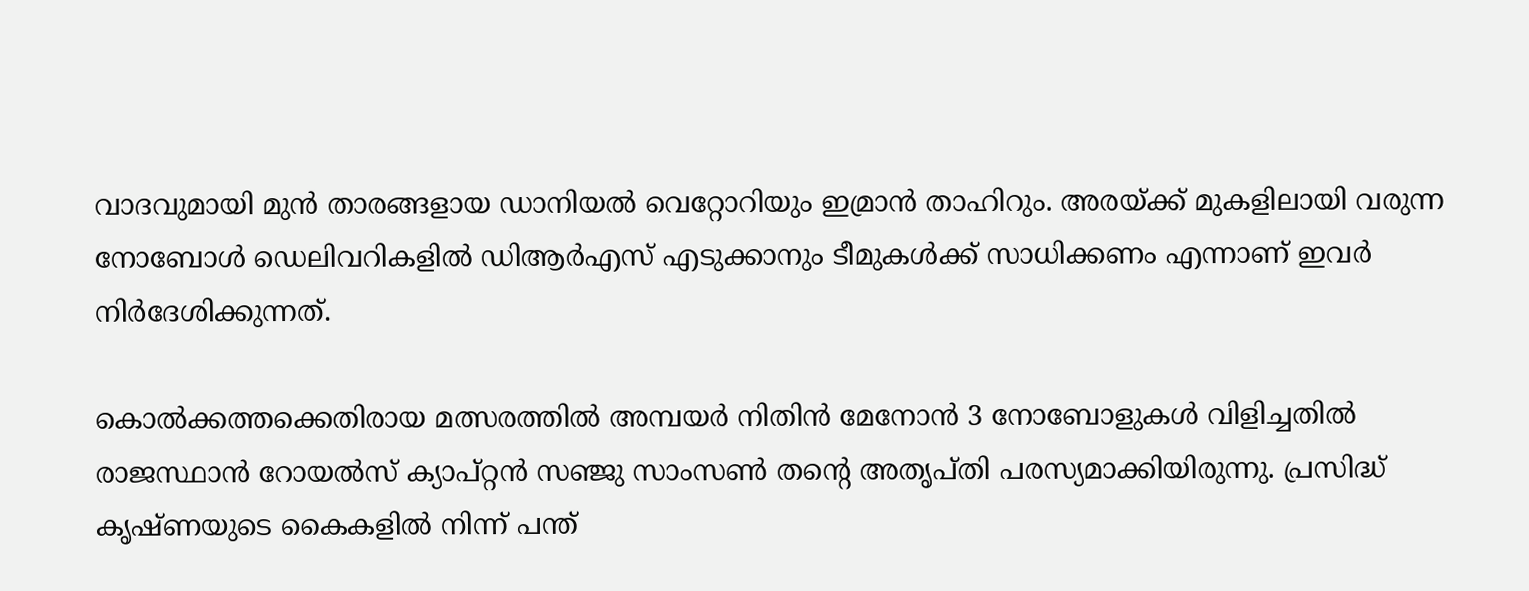വാദവുമായി മുന്‍ താരങ്ങളായ ഡാനിയല്‍ വെറ്റോറിയും ഇമ്രാന്‍ താഹിറും. അരയ്ക്ക് മുകളിലായി വരുന്ന നോബോള്‍ ഡെലിവറികളില്‍ ഡിആര്‍എസ് എടുക്കാനും ടീമുകള്‍ക്ക് സാധിക്കണം എന്നാണ് ഇവര്‍ നിര്‍ദേശിക്കുന്നത്.

കൊല്‍ക്കത്തക്കെതിരായ മത്സരത്തില്‍ അമ്പയര്‍ നിതിന്‍ മേനോന്‍ 3 നോബോളുകള്‍ വിളിച്ചതില്‍ രാജസ്ഥാന്‍ റോയല്‍സ് ക്യാപ്റ്റന്‍ സഞ്ജു സാംസണ്‍ തന്റെ അതൃപ്തി പരസ്യമാക്കിയിരുന്നു. പ്രസിദ്ധ് കൃഷ്ണയുടെ കൈകളില്‍ നിന്ന് പന്ത്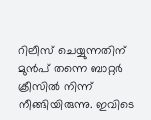റിലീസ് ചെയ്യുന്നതിന് മുന്‍പ് തന്നെ ബാറ്റര്‍ ക്രീസില്‍ നിന്ന് നീങ്ങിയിരുന്നു. ഇവിടെ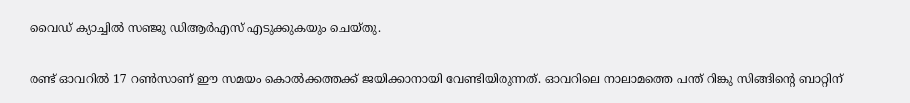വൈഡ് ക്യാച്ചില്‍ സഞ്ജു ഡിആര്‍എസ് എടുക്കുകയും ചെയ്തു.

രണ്ട് ഓവറില്‍ 17 റണ്‍സാണ് ഈ സമയം കൊല്‍ക്കത്തക്ക് ജയിക്കാനായി വേണ്ടിയിരുന്നത്. ഓവറിലെ നാലാമത്തെ പന്ത് റിങ്കു സിങ്ങിന്റെ ബാറ്റിന്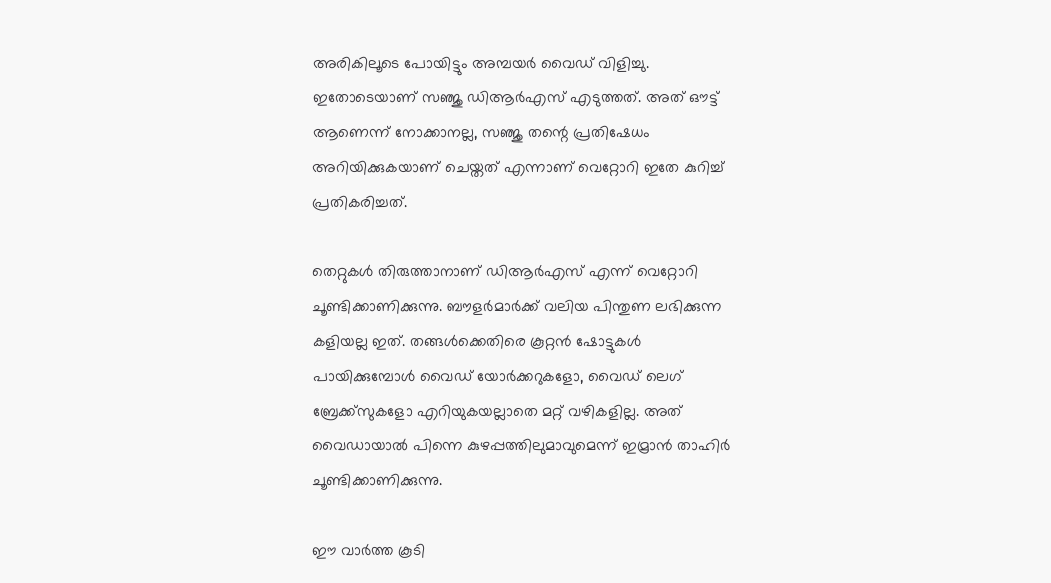അരികിലൂടെ പോയിട്ടും അമ്പയര്‍ വൈഡ് വിളിച്ചു. ഇതോടെയാണ് സഞ്ജു ഡിആര്‍എസ് എടുത്തത്. അത് ഔട്ട് ആണെന്ന് നോക്കാനല്ല, സഞ്ജു തന്റെ പ്രതിഷേധം അറിയിക്കുകയാണ് ചെയ്തത് എന്നാണ് വെറ്റോറി ഇതേ കുറിച്ച് പ്രതികരിച്ചത്.

തെറ്റുകള്‍ തിരുത്താനാണ് ഡിആര്‍എസ് എന്ന് വെറ്റോറി ചൂണ്ടിക്കാണിക്കുന്നു. ബൗളര്‍മാര്‍ക്ക് വലിയ പിന്തുണ ലഭിക്കുന്ന കളിയല്ല ഇത്. തങ്ങള്‍ക്കെതിരെ കൂറ്റന്‍ ഷോട്ടുകള്‍ പായിക്കുമ്പോള്‍ വൈഡ് യോര്‍ക്കറുകളോ, വൈഡ് ലെഗ് ബ്രേക്ക്‌സുകളോ എറിയുകയല്ലാതെ മറ്റ് വഴികളില്ല. അത് വൈഡായാല്‍ പിന്നെ കുഴപ്പത്തിലുമാവുമെന്ന് ഇമ്രാന്‍ താഹിര്‍ ചൂണ്ടിക്കാണിക്കുന്നു.

ഈ വാര്‍ത്ത കൂടി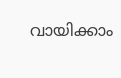വായിക്കാം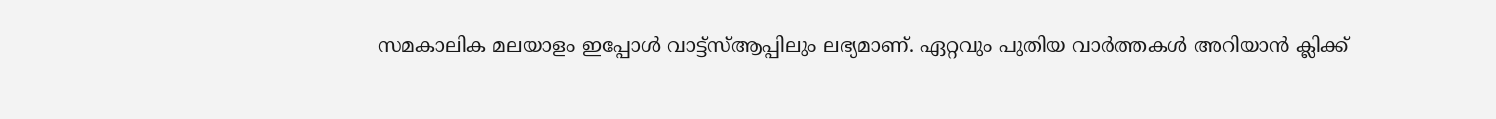സമകാലിക മലയാളം ഇപ്പോൾ വാട്ട്‌സ്ആപ്പിലും ലഭ്യമാണ്. ഏറ്റവും പുതിയ വാർത്തകൾ അറിയാൻ ക്ലിക്ക്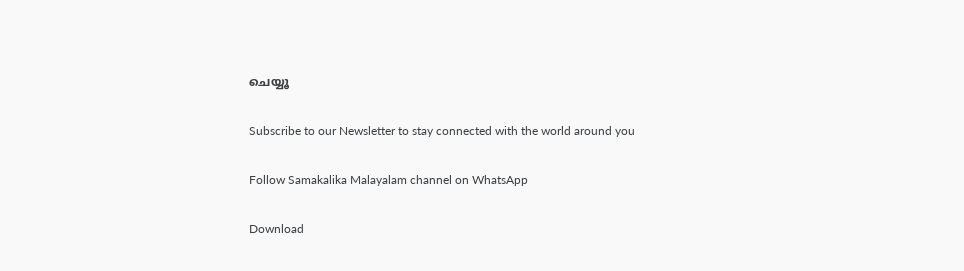ചെയ്യൂ

Subscribe to our Newsletter to stay connected with the world around you

Follow Samakalika Malayalam channel on WhatsApp

Download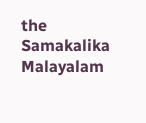the Samakalika Malayalam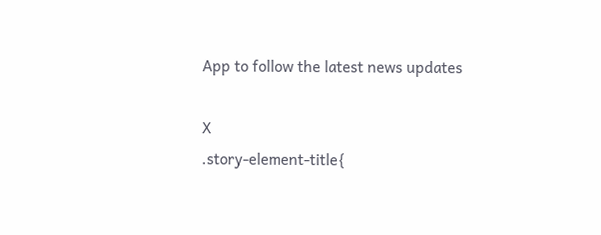App to follow the latest news updates

X
.story-element-title{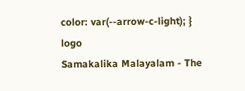color: var(--arrow-c-light); }
logo
Samakalika Malayalam - The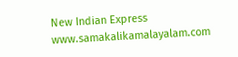New Indian Express
www.samakalikamalayalam.com